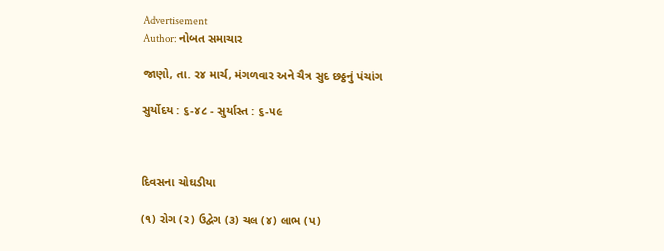Advertisement
Author: નોબત સમાચાર

જાણો, તા. ર૪ માર્ચ, મંગળવાર અને ચૈત્ર સુદ છઠ્ઠનું પંચાંગ

સુર્યોદય : ૬-૪૮ - સુર્યાસ્ત : ૬-૫૯



દિવસના ચોઘડીયા

(૧) રોગ (ર) ઉદ્વેગ (૩) ચલ (૪) લાભ (પ)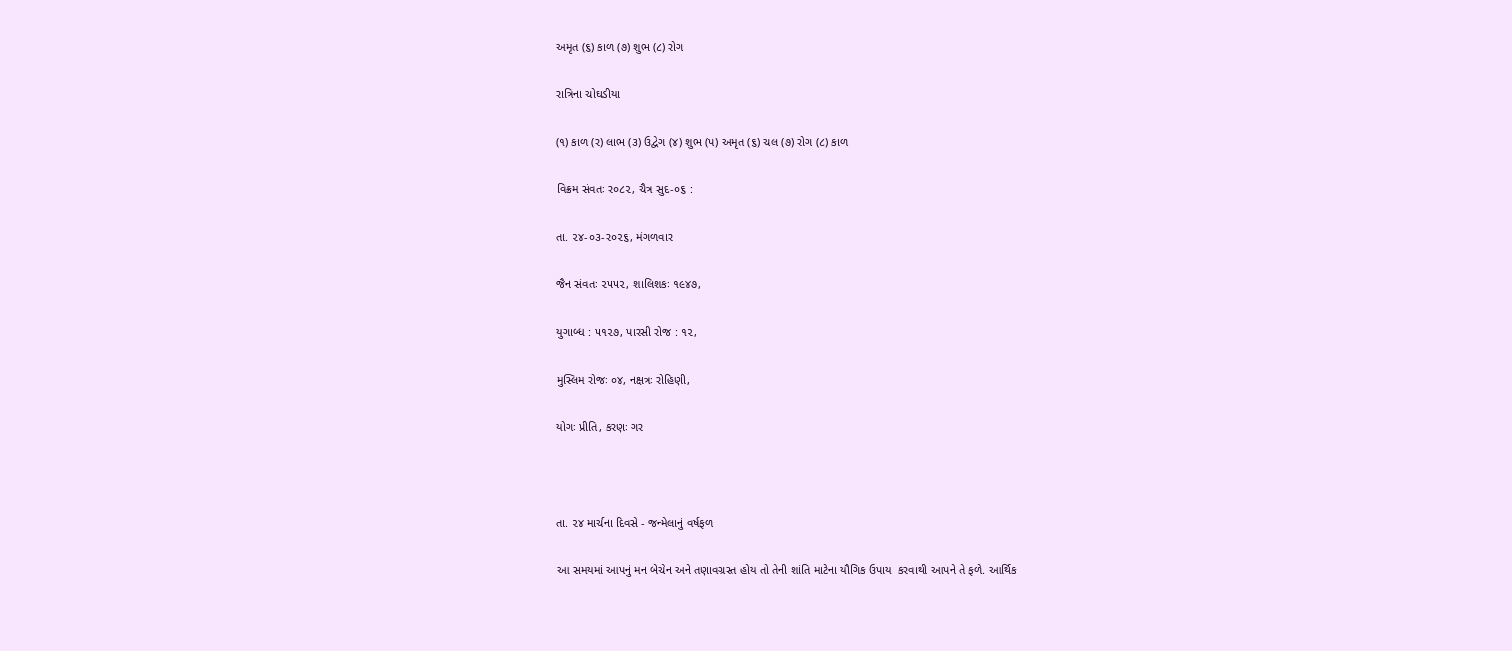અમૃત (૬) કાળ (૭) શુભ (૮) રોગ

રાત્રિના ચોઘડીયા

(૧) કાળ (ર) લાભ (૩) ઉદ્વેગ (૪) શુભ (પ) અમૃત (૬) ચલ (૭) રોગ (૮) કાળ

વિક્રમ સંવતઃ ર૦૮૨, ચૈત્ર સુદ-૦૬ :

તા. ૨૪-૦૩-ર૦૨૬, મંગળવાર

જૈન સંવતઃ ૨૫૫૨, શાલિશકઃ ૧૯૪૭,

યુગાબ્ધ : ૫૧૨૭, પારસી રોજ : ૧૨,

મુસ્લિમ રોજઃ ૦૪, નક્ષત્રઃ રોહિણી,

યોગઃ પ્રીતિ, કરણઃ ગર



તા. ૨૪ માર્ચના દિવસે - જન્મેલાનું વર્ષફળ

આ સમયમાં આપનું મન બેચેન અને તણાવગ્રસ્ત હોય તો તેની શાંતિ માટેના યૌગિક ઉપાય  કરવાથી આપને તે ફળે. આર્થિક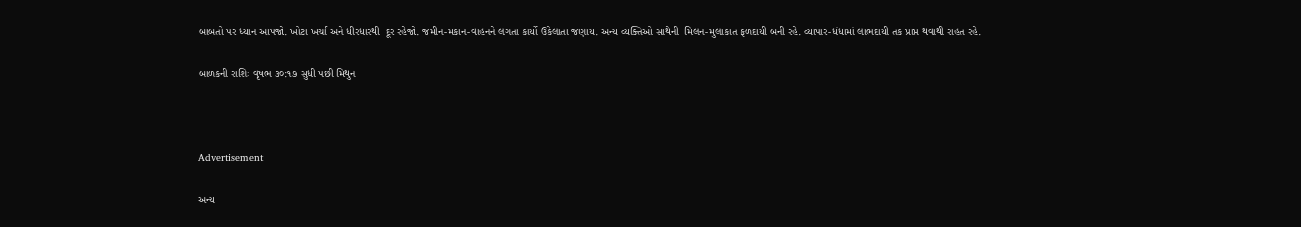બાબતો પર ધ્યાન આપજો. ખોટા ખર્ચા અને ધીરધારથી  દૂર રહેજો. જમીન-મકાન-વાહનને લગતા કાર્યો ઉકેલાતા જણાય. અન્ય વ્યક્તિઓ સાથેની  મિલન-મુલાકાત ફળદાયી બની રહે. વ્યાપાર-ધંધામાં લાભદાયી તક પ્રાપ્ત થવાથી રાહત રહે.

બાળકની રાશિઃ વૃષભ ૩૦:૧૭ સુધી પછી મિથુન



Advertisement

અન્ય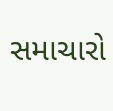સમાચારો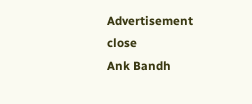Advertisement
close
Ank Bandh